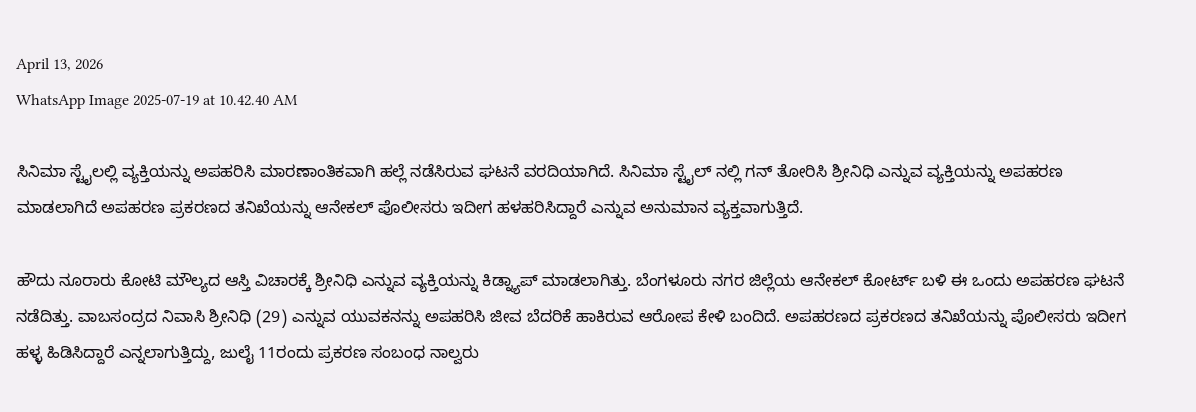April 13, 2026
WhatsApp Image 2025-07-19 at 10.42.40 AM

ಸಿನಿಮಾ ಸ್ಟೈಲಲ್ಲಿ ವ್ಯಕ್ತಿಯನ್ನು ಅಪಹರಿಸಿ ಮಾರಣಾಂತಿಕವಾಗಿ ಹಲ್ಲೆ ನಡೆಸಿರುವ ಘಟನೆ ವರದಿಯಾಗಿದೆ. ಸಿನಿಮಾ ಸ್ಟೈಲ್ ನಲ್ಲಿ ಗನ್ ತೋರಿಸಿ ಶ್ರೀನಿಧಿ ಎನ್ನುವ ವ್ಯಕ್ತಿಯನ್ನು ಅಪಹರಣ ಮಾಡಲಾಗಿದೆ ಅಪಹರಣ ಪ್ರಕರಣದ ತನಿಖೆಯನ್ನು ಆನೇಕಲ್ ಪೊಲೀಸರು ಇದೀಗ ಹಳಹರಿಸಿದ್ದಾರೆ ಎನ್ನುವ ಅನುಮಾನ ವ್ಯಕ್ತವಾಗುತ್ತಿದೆ.

ಹೌದು ನೂರಾರು ಕೋಟಿ ಮೌಲ್ಯದ ಆಸ್ತಿ ವಿಚಾರಕ್ಕೆ ಶ್ರೀನಿಧಿ ಎನ್ನುವ ವ್ಯಕ್ತಿಯನ್ನು ಕಿಡ್ನ್ಯಾಪ್ ಮಾಡಲಾಗಿತ್ತು. ಬೆಂಗಳೂರು ನಗರ ಜಿಲ್ಲೆಯ ಆನೇಕಲ್ ಕೋರ್ಟ್ ಬಳಿ ಈ ಒಂದು ಅಪಹರಣ ಘಟನೆ ನಡೆದಿತ್ತು. ವಾಬಸಂದ್ರದ ನಿವಾಸಿ ಶ್ರೀನಿಧಿ (29) ಎನ್ನುವ ಯುವಕನನ್ನು ಅಪಹರಿಸಿ ಜೀವ ಬೆದರಿಕೆ ಹಾಕಿರುವ ಆರೋಪ ಕೇಳಿ ಬಂದಿದೆ. ಅಪಹರಣದ ಪ್ರಕರಣದ ತನಿಖೆಯನ್ನು ಪೊಲೀಸರು ಇದೀಗ ಹಳ್ಳ ಹಿಡಿಸಿದ್ದಾರೆ ಎನ್ನಲಾಗುತ್ತಿದ್ದು, ಜುಲೈ 11ರಂದು ಪ್ರಕರಣ ಸಂಬಂಧ ನಾಲ್ವರು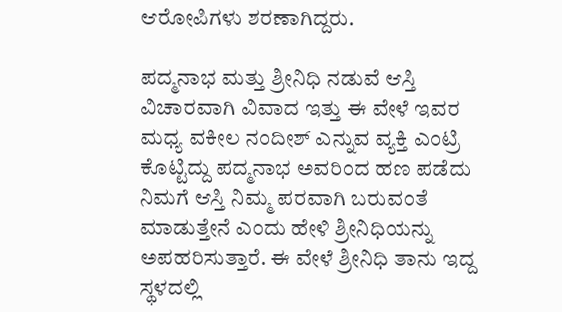ಆರೋಪಿಗಳು ಶರಣಾಗಿದ್ದರು.

ಪದ್ಮನಾಭ ಮತ್ತು ಶ್ರೀನಿಧಿ ನಡುವೆ ಆಸ್ತಿ ವಿಚಾರವಾಗಿ ವಿವಾದ ಇತ್ತು ಈ ವೇಳೆ ಇವರ ಮಧ್ಯ ವಕೀಲ ನಂದೀಶ್ ಎನ್ನುವ ವ್ಯಕ್ತಿ ಎಂಟ್ರಿ ಕೊಟ್ಟಿದ್ದು ಪದ್ಮನಾಭ ಅವರಿಂದ ಹಣ ಪಡೆದು ನಿಮಗೆ ಆಸ್ತಿ ನಿಮ್ಮ ಪರವಾಗಿ ಬರುವಂತೆ ಮಾಡುತ್ತೇನೆ ಎಂದು ಹೇಳಿ ಶ್ರೀನಿಧಿಯನ್ನು ಅಪಹರಿಸುತ್ತಾರೆ. ಈ ವೇಳೆ ಶ್ರೀನಿಧಿ ತಾನು ಇದ್ದ ಸ್ಥಳದಲ್ಲಿ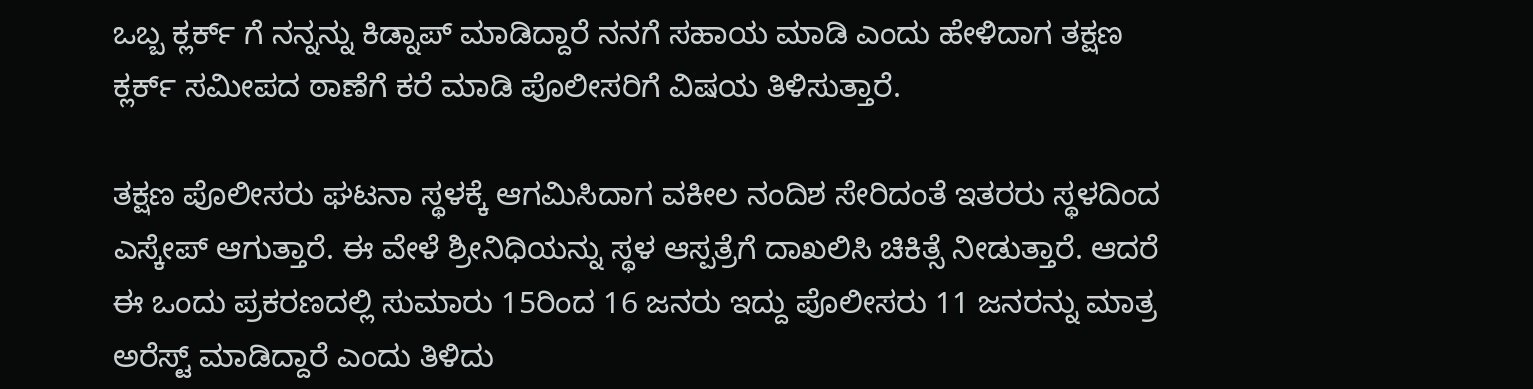ಒಬ್ಬ ಕ್ಲರ್ಕ್ ಗೆ ನನ್ನನ್ನು ಕಿಡ್ನಾಪ್ ಮಾಡಿದ್ದಾರೆ ನನಗೆ ಸಹಾಯ ಮಾಡಿ ಎಂದು ಹೇಳಿದಾಗ ತಕ್ಷಣ ಕ್ಲರ್ಕ್ ಸಮೀಪದ ಠಾಣೆಗೆ ಕರೆ ಮಾಡಿ ಪೊಲೀಸರಿಗೆ ವಿಷಯ ತಿಳಿಸುತ್ತಾರೆ.

ತಕ್ಷಣ ಪೊಲೀಸರು ಘಟನಾ ಸ್ಥಳಕ್ಕೆ ಆಗಮಿಸಿದಾಗ ವಕೀಲ ನಂದಿಶ ಸೇರಿದಂತೆ ಇತರರು ಸ್ಥಳದಿಂದ ಎಸ್ಕೇಪ್ ಆಗುತ್ತಾರೆ. ಈ ವೇಳೆ ಶ್ರೀನಿಧಿಯನ್ನು ಸ್ಥಳ ಆಸ್ಪತ್ರೆಗೆ ದಾಖಲಿಸಿ ಚಿಕಿತ್ಸೆ ನೀಡುತ್ತಾರೆ. ಆದರೆ ಈ ಒಂದು ಪ್ರಕರಣದಲ್ಲಿ ಸುಮಾರು 15ರಿಂದ 16 ಜನರು ಇದ್ದು ಪೊಲೀಸರು 11 ಜನರನ್ನು ಮಾತ್ರ ಅರೆಸ್ಟ್ ಮಾಡಿದ್ದಾರೆ ಎಂದು ತಿಳಿದು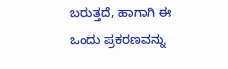ಬರುತ್ತದೆ, ಹಾಗಾಗಿ ಈ ಒಂದು ಪ್ರಕರಣವನ್ನು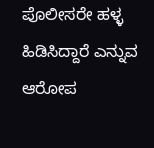ಪೊಲೀಸರೇ ಹಳ್ಳ ಹಿಡಿಸಿದ್ದಾರೆ ಎನ್ನುವ ಆರೋಪ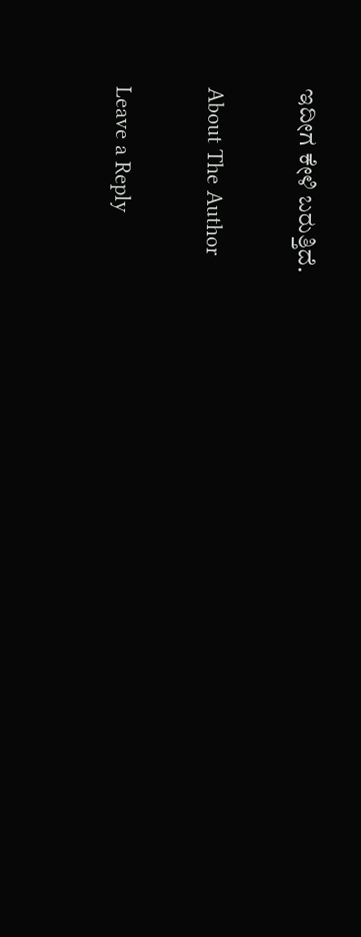ಇದೀಗ ಕೇಳಿ ಬರುತ್ತಿದೆ.

About The Author

Leave a Reply